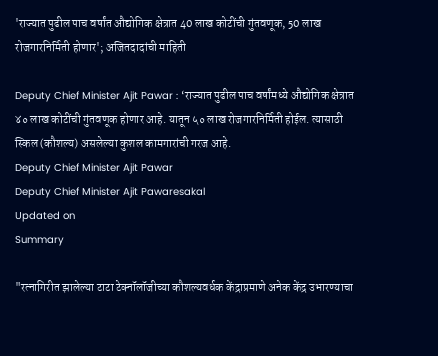'राज्यात पुढील पाच वर्षांत औद्योगिक क्षेत्रात 40 लाख कोटींची गुंतवणूक, 50 लाख रोजगारनिर्मिती होणार'; अजितदादांची माहिती

Deputy Chief Minister Ajit Pawar : ‘राज्यात पुढील पाच वर्षांमध्ये औद्योगिक क्षेत्रात ४० लाख कोटींची गुंतवणूक होणार आहे. यातून ५० लाख रोजगारनिर्मिती होईल. त्यासाठी स्किल (कौशल्य) असलेल्या कुशल कामगारांची गरज आहे.
Deputy Chief Minister Ajit Pawar
Deputy Chief Minister Ajit Pawaresakal
Updated on
Summary

"रत्नागिरीत झालेल्या टाटा टेक्नॉलॉजीच्या कौशल्यवर्धक केंद्राप्रमाणे अनेक केंद्र उभारण्याचा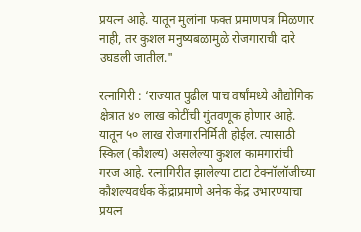प्रयत्न आहे. यातून मुलांना फक्त प्रमाणपत्र मिळणार नाही, तर कुशल मनुष्यबळामुळे रोजगाराची दारे उघडली जातील."

रत्नागिरी : ‘राज्यात पुढील पाच वर्षांमध्ये औद्योगिक क्षेत्रात ४० लाख कोटींची गुंतवणूक होणार आहे. यातून ५० लाख रोजगारनिर्मिती होईल. त्यासाठी स्किल (कौशल्य) असलेल्या कुशल कामगारांची गरज आहे. रत्नागिरीत झालेल्या टाटा टेक्नॉलॉजीच्या कौशल्यवर्धक केंद्राप्रमाणे अनेक केंद्र उभारण्याचा प्रयत्न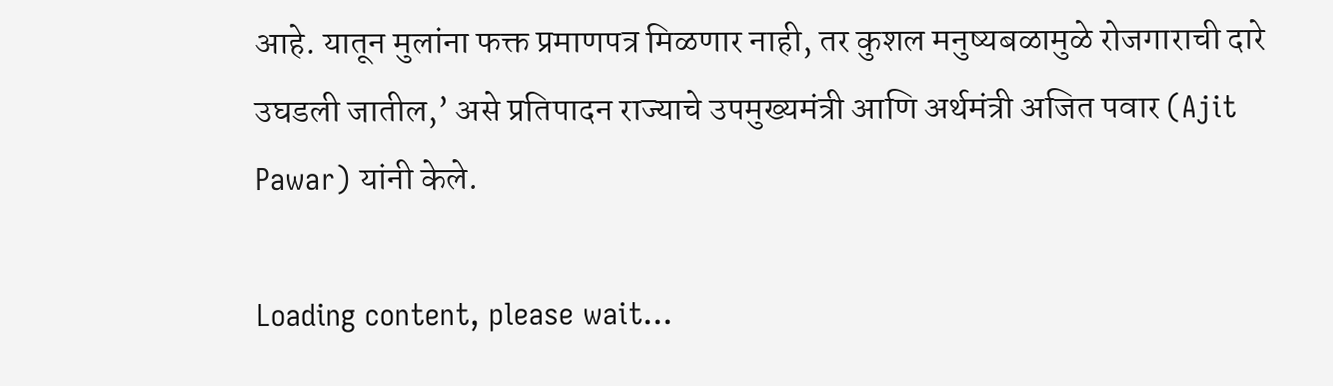आहे. यातून मुलांना फक्त प्रमाणपत्र मिळणार नाही, तर कुशल मनुष्यबळामुळे रोजगाराची दारे उघडली जातील,’ असे प्रतिपादन राज्याचे उपमुख्यमंत्री आणि अर्थमंत्री अजित पवार (Ajit Pawar) यांनी केले.

Loading content, please wait...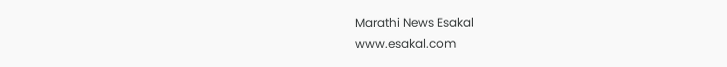Marathi News Esakal
www.esakal.com